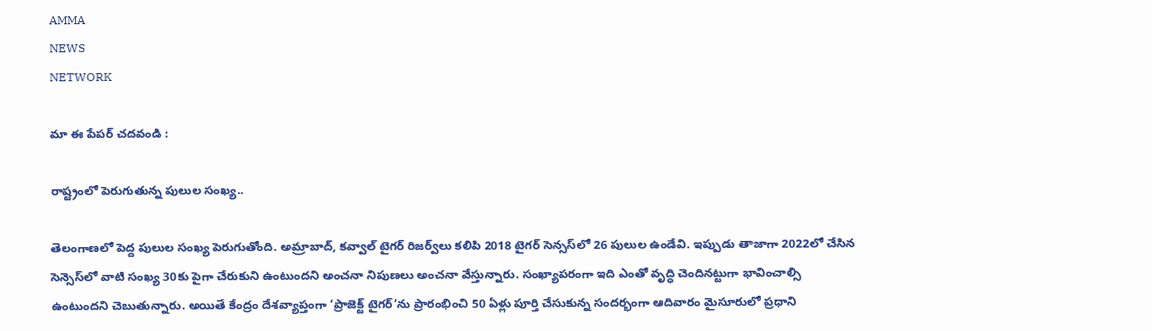AMMA
NEWS
NETWORK

మా ఈ పేపర్ చదవండి :

రాష్ట్రంలో పెరుగుతున్న పులుల సంఖ్య..

తెలంగాణలో పెద్ద పులుల సంఖ్య పెరుగుతోంది. అమ్రాబాద్, కవ్వాల్‌ టైగర్‌ రిజర్వ్‌లు కలిపి 2018 టైగర్‌ సెన్సస్‌లో 26 పులుల ఉండేవి. ఇప్పుడు తాజాగా 2022లో చేసిన సెన్సెస్‌లో వాటి సంఖ్య 30కు పైగా చేరుకుని ఉంటుందని అంచనా నిపుణలు అంచనా వేస్తున్నారు. సంఖ్యాపరంగా ఇది ఎంతో వృద్ధి చెందినట్టుగా భావించాల్సి ఉంటుందని చెబుతున్నారు. అయితే కేంద్రం దేశవ్యాప్తంగా ‘ప్రాజెక్ట్‌ టైగర్‌’ను ప్రారంభించి 50 ఏళ్లు పూర్తి చేసుకున్న సందర్భంగా ఆదివారం మైసూరులో ప్రధాని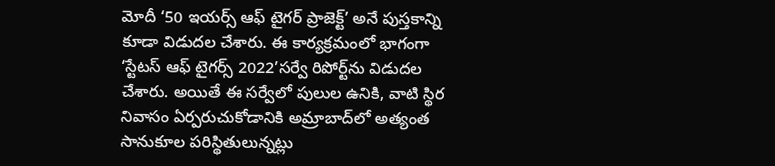మోదీ ‘50 ఇయర్స్‌ ఆఫ్‌ టైగర్‌ ప్రాజెక్ట్‌’ అనే పుస్తకాన్ని కూడా విడుదల చేశారు. ఈ కార్యక్రమంలో భాగంగా ‘స్టేటస్‌ ఆఫ్‌ టైగర్స్‌ 2022’సర్వే రిపోర్ట్‌ను విడుదల చేశారు. అయితే ఈ సర్వేలో పులుల ఉనికి, వాటి స్థిర నివాసం ఏర్పరుచుకోడానికి అమ్రాబాద్‌లో అత్యంత సానుకూల పరిస్థితులున్నట్లు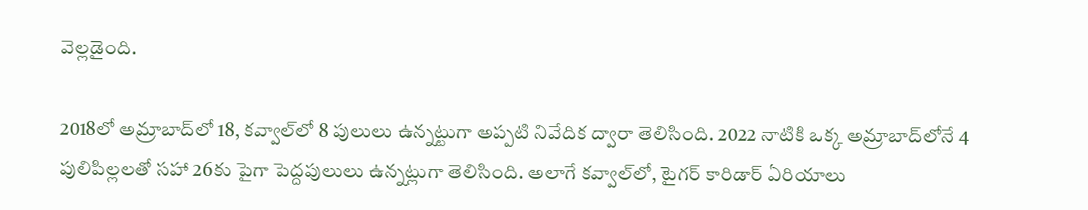వెల్లడైంది.

2018లో అమ్రాబాద్‌లో 18, కవ్వాల్‌లో 8 పులులు ఉన్నట్టుగా అప్పటి నివేదిక ద్వారా తెలిసింది. 2022 నాటికి ఒక్క అమ్రాబాద్‌లోనే 4 పులిపిల్లలతో సహా 26కు పైగా పెద్దపులులు ఉన్నట్లుగా తెలిసింది. అలాగే కవ్వాల్‌లో, టైగర్‌ కారిడార్‌ ఏరియాలు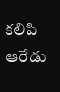కలిపి ఆరేడు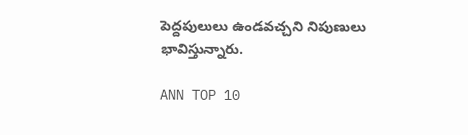పెద్దపులులు ఉండవచ్చని నిపుణులు భావిస్తున్నారు.

ANN TOP 10